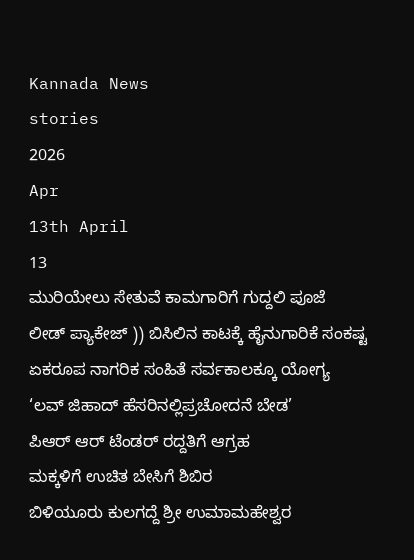Kannada News
stories
2026
Apr
13th April
13
ಮುರಿಯೇಲು ಸೇತುವೆ ಕಾಮಗಾರಿಗೆ ಗುದ್ದಲಿ ಪೂಜೆ
ಲೀಡ್ ಪ್ಯಾಕೇಜ್ )) ಬಿಸಿಲಿನ ಕಾಟಕ್ಕೆ ಹೈನುಗಾರಿಕೆ ಸಂಕಷ್ಟ
ಏಕರೂಪ ನಾಗರಿಕ ಸಂಹಿತೆ ಸರ್ವಕಾಲಕ್ಕೂ ಯೋಗ್ಯ
‘ಲವ್ ಜಿಹಾದ್ ಹೆಸರಿನಲ್ಲಿಪ್ರಚೋದನೆ ಬೇಡ’
ಪಿಆರ್ ಆರ್ ಟೆಂಡರ್ ರದ್ದತಿಗೆ ಆಗ್ರಹ
ಮಕ್ಕಳಿಗೆ ಉಚಿತ ಬೇಸಿಗೆ ಶಿಬಿರ
ಬಿಳಿಯೂರು ಕುಲಗದ್ದೆ ಶ್ರೀ ಉಮಾಮಹೇಶ್ವರ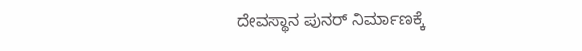ದೇವಸ್ಥಾನ ಪುನರ್ ನಿರ್ಮಾಣಕ್ಕೆ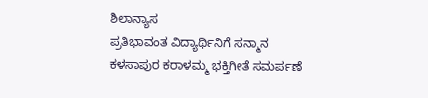ಶಿಲಾನ್ಯಾಸ
ಪ್ರತಿಭಾವಂತ ವಿದ್ಯಾರ್ಥಿನಿಗೆ ಸನ್ಮಾನ
ಕಳಸಾಪುರ ಕರಾಳಮ್ಮ ಭಕ್ತಿಗೀತೆ ಸಮರ್ಪಣೆ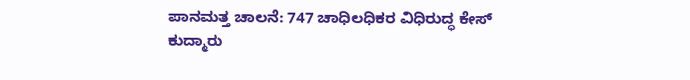ಪಾನಮತ್ತ ಚಾಲನೆ: 747 ಚಾಧಿಲಧಿಕರ ವಿಧಿರುದ್ಧ ಕೇಸ್
ಕುದ್ಮಾರು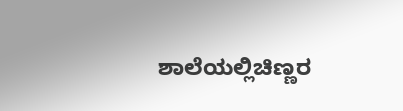ಶಾಲೆಯಲ್ಲಿಚಿಣ್ಣರ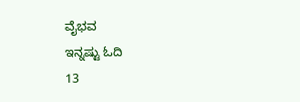ವೈಭವ
ಇನ್ನಷ್ಟು ಓದಿ
13